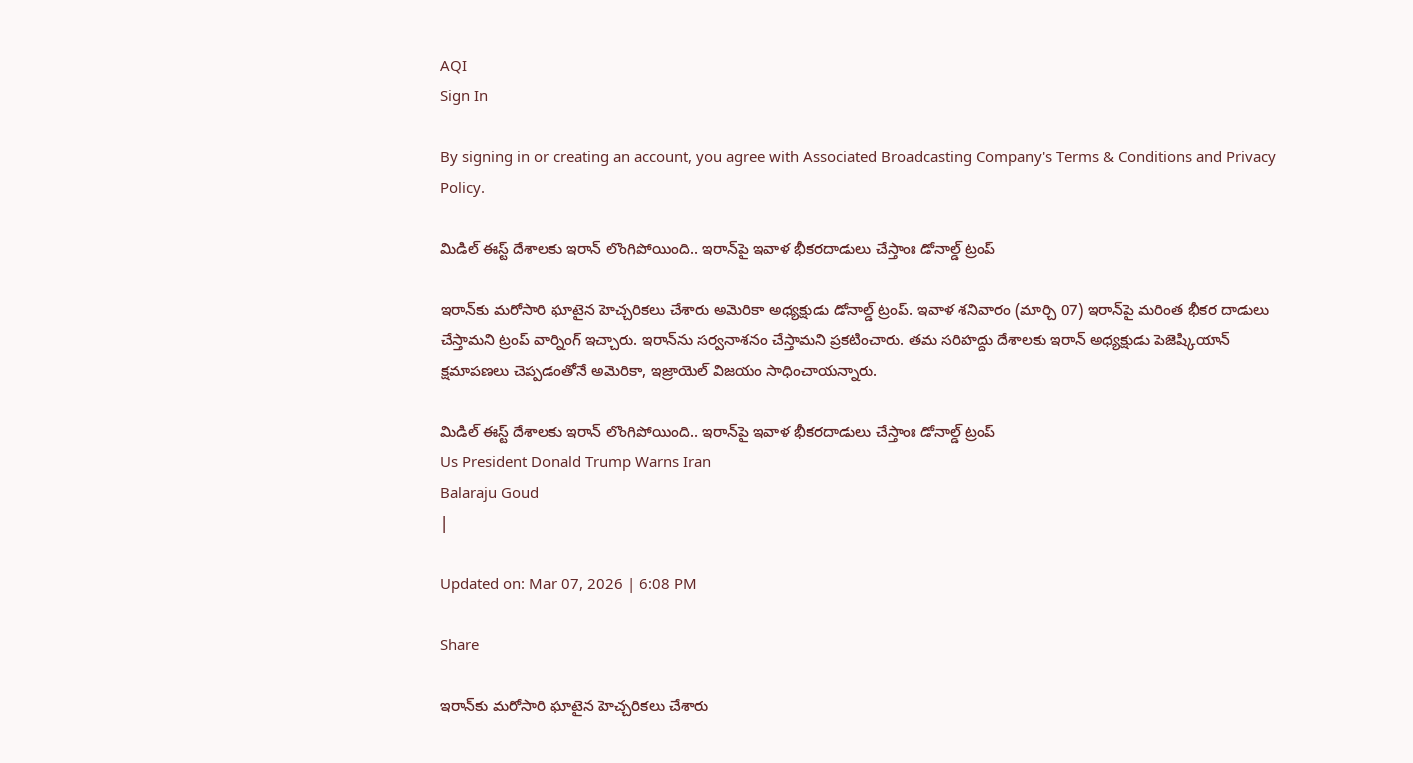AQI
Sign In

By signing in or creating an account, you agree with Associated Broadcasting Company's Terms & Conditions and Privacy Policy.

మిడిల్‌ ఈస్ట్‌ దేశాలకు ఇరాన్‌ లొంగిపోయింది.. ఇరాన్‌పై ఇవాళ భీకరదాడులు చేస్తాంః డోనాల్డ్ ట్రంప్‌

ఇరాన్‌కు మరోసారి ఘాటైన హెచ్చరికలు చేశారు అమెరికా అధ్యక్షుడు డోనాల్డ్ ట్రంప్‌. ఇవాళ శనివారం (మార్చి 07) ఇరాన్‌పై మరింత భీకర దాడులు చేస్తామని ట్రంప్‌ వార్నింగ్‌ ఇచ్చారు. ఇరాన్‌ను సర్వనాశనం చేస్తామని ప్రకటించారు. తమ సరిహద్దు దేశాలకు ఇరాన్‌ అధ్యక్షుడు పెజెష్కియాన్‌ క్షమాపణలు చెప్పడంతోనే అమెరికా, ఇజ్రాయెల్‌ విజయం సాధించాయన్నారు.

మిడిల్‌ ఈస్ట్‌ దేశాలకు ఇరాన్‌ లొంగిపోయింది.. ఇరాన్‌పై ఇవాళ భీకరదాడులు చేస్తాంః డోనాల్డ్ ట్రంప్‌
Us President Donald Trump Warns Iran
Balaraju Goud
|

Updated on: Mar 07, 2026 | 6:08 PM

Share

ఇరాన్‌కు మరోసారి ఘాటైన హెచ్చరికలు చేశారు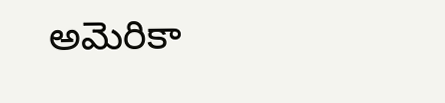అమెరికా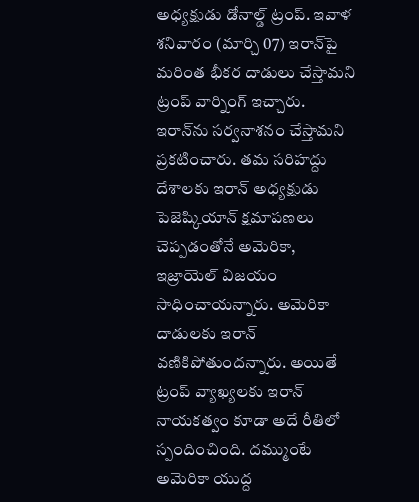అధ్యక్షుడు డోనాల్డ్ ట్రంప్‌. ఇవాళ శనివారం (మార్చి 07) ఇరాన్‌పై మరింత భీకర దాడులు చేస్తామని ట్రంప్‌ వార్నింగ్‌ ఇచ్చారు. ఇరాన్‌ను సర్వనాశనం చేస్తామని ప్రకటించారు. తమ సరిహద్దు దేశాలకు ఇరాన్‌ అధ్యక్షుడు పెజెష్కియాన్‌ క్షమాపణలు చెప్పడంతోనే అమెరికా, ఇజ్రాయెల్‌ విజయం సాధించాయన్నారు. అమెరికా దాడులకు ఇరాన్‌ వణికిపోతుందన్నారు. అయితే ట్రంప్‌ వ్యాఖ్యలకు ఇరాన్ నాయకత్వం కూడా అదే రీతిలో స్పందించింది. దమ్ముంటే అమెరికా యుద్ద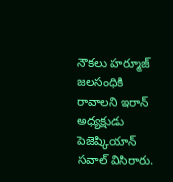నౌకలు హర్మూజ్‌ జలసంధికి రావాలని ఇరాన్‌ అధ్యక్షుడు పెజెష్కియాన్‌ సవాల్‌ విసిరారు.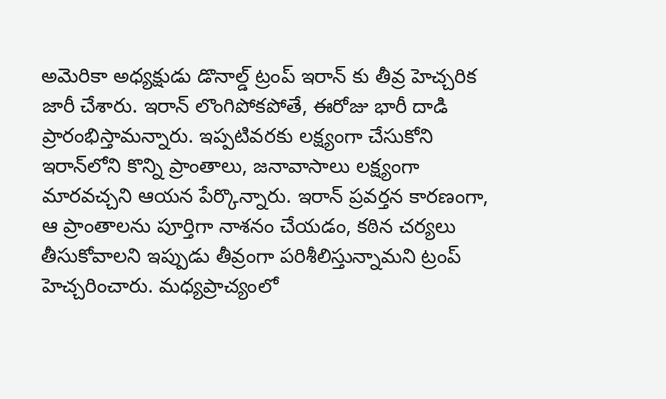అమెరికా అధ్యక్షుడు డొనాల్డ్ ట్రంప్ ఇరాన్ కు తీవ్ర హెచ్చరిక జారీ చేశారు. ఇరాన్ లొంగిపోకపోతే, ఈరోజు భారీ దాడి ప్రారంభిస్తామన్నారు. ఇప్పటివరకు లక్ష్యంగా చేసుకోని ఇరాన్‌లోని కొన్ని ప్రాంతాలు, జనావాసాలు లక్ష్యంగా మారవచ్చని ఆయన పేర్కొన్నారు. ఇరాన్ ప్రవర్తన కారణంగా, ఆ ప్రాంతాలను పూర్తిగా నాశనం చేయడం, కఠిన చర్యలు తీసుకోవాలని ఇప్పుడు తీవ్రంగా పరిశీలిస్తున్నామని ట్రంప్ హెచ్చరించారు. మధ్యప్రాచ్యంలో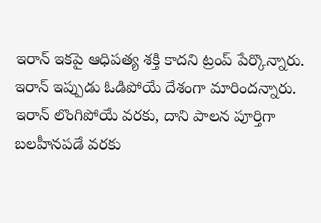ఇరాన్ ఇకపై ఆధిపత్య శక్తి కాదని ట్రంప్ పేర్కొన్నారు. ఇరాన్ ఇప్పుడు ఓడిపోయే దేశంగా మారిందన్నారు. ఇరాన్ లొంగిపోయే వరకు, దాని పాలన పూర్తిగా బలహీనపడే వరకు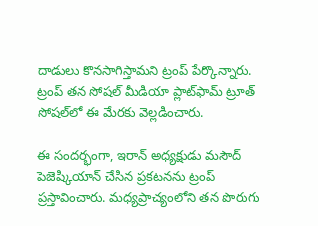దాడులు కొనసాగిస్తామని ట్రంప్ పేర్కొన్నారు. ట్రంప్ తన సోషల్ మీడియా ప్లాట్‌ఫామ్ ట్రూత్ సోషల్‌లో ఈ మేరకు వెల్లడించారు.

ఈ సందర్భంగా, ఇరాన్ అధ్యక్షుడు మసౌద్ పెజెష్కియాన్ చేసిన ప్రకటనను ట్రంప్ ప్రస్తావించారు. మధ్యప్రాచ్యంలోని తన పొరుగు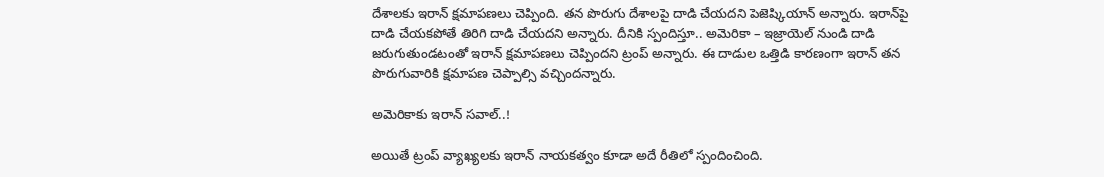దేశాలకు ఇరాన్ క్షమాపణలు చెప్పింది. తన పొరుగు దేశాలపై దాడి చేయదని పెజెష్కియాన్ అన్నారు. ఇరాన్‌పై దాడి చేయకపోతే తిరిగి దాడి చేయదని అన్నారు. దీనికి స్పందిస్తూ.. అమెరికా – ఇజ్రాయెల్ నుండి దాడి జరుగుతుండటంతో ఇరాన్ క్షమాపణలు చెప్పిందని ట్రంప్ అన్నారు. ఈ దాడుల ఒత్తిడి కారణంగా ఇరాన్ తన పొరుగువారికి క్షమాపణ చెప్పాల్సి వచ్చిందన్నారు.

అమెరికాకు ఇరాన్ సవాల్..!

అయితే ట్రంప్‌ వ్యాఖ్యలకు ఇరాన్ నాయకత్వం కూడా అదే రీతిలో స్పందించింది.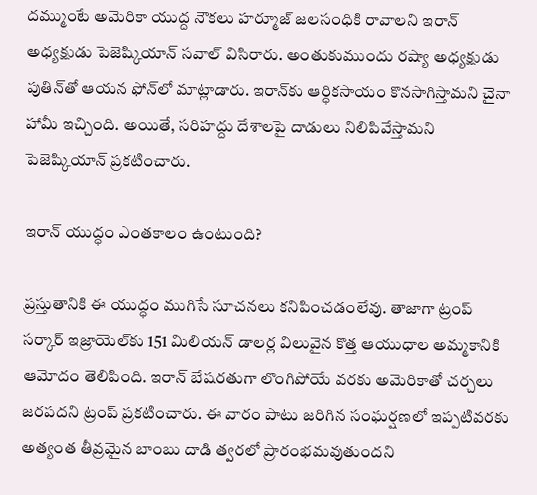దమ్ముంటే అమెరికా యుద్ద నౌకలు హర్మూజ్‌ జలసంధికి రావాలని ఇరాన్‌ అధ్యక్షుడు పెజెష్కియాన్‌ సవాల్‌ విసిరారు. అంతుకుముందు రష్యా అధ్యక్షుడు పుతిన్‌తో ఆయన ఫోన్‌లో మాట్లాడారు. ఇరాన్‌కు ఆర్ధికసాయం కొనసాగిస్తామని చైనా హామీ ఇచ్చింది. అయితే, సరిహద్దు దేశాలపై దాడులు నిలిపివేస్తామని పెజెష్కియాన్‌ ప్రకటించారు.

ఇరాన్ యుద్ధం ఎంతకాలం ఉంటుంది?

ప్రస్తుతానికి ఈ యుద్ధం ముగిసే సూచనలు కనిపించడంలేవు. తాజాగా ట్రంప్ సర్కార్ ఇజ్రాయెల్‌కు 151 మిలియన్ డాలర్ల విలువైన కొత్త ఆయుధాల అమ్మకానికి ఆమోదం తెలిపింది. ఇరాన్ బేషరతుగా లొంగిపోయే వరకు అమెరికాతో చర్చలు జరపదని ట్రంప్ ప్రకటించారు. ఈ వారం పాటు జరిగిన సంఘర్షణలో ఇప్పటివరకు అత్యంత తీవ్రమైన బాంబు దాడి త్వరలో ప్రారంభమవుతుందని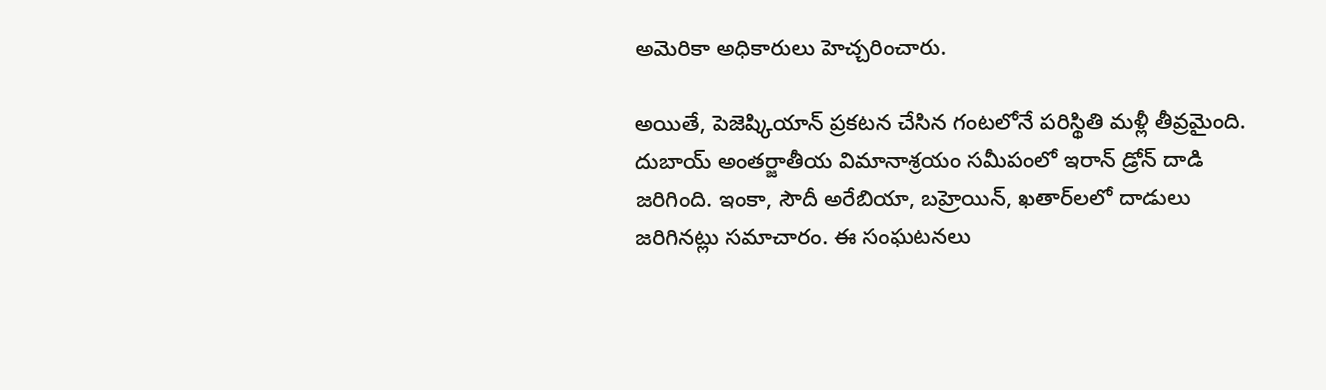అమెరికా అధికారులు హెచ్చరించారు.

అయితే, పెజెష్కియాన్ ప్రకటన చేసిన గంటలోనే పరిస్థితి మళ్లీ తీవ్రమైంది. దుబాయ్ అంతర్జాతీయ విమానాశ్రయం సమీపంలో ఇరాన్ డ్రోన్ దాడి జరిగింది. ఇంకా, సౌదీ అరేబియా, బహ్రెయిన్, ఖతార్‌లలో దాడులు జరిగినట్లు సమాచారం. ఈ సంఘటనలు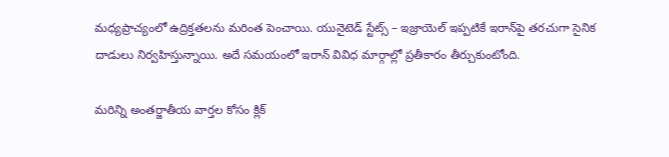మధ్యప్రాచ్యంలో ఉద్రిక్తతలను మరింత పెంచాయి. యునైటెడ్ స్టేట్స్ – ఇజ్రాయెల్ ఇప్పటికే ఇరాన్‌పై తరచుగా సైనిక దాడులు నిర్వహిస్తున్నాయి. అదే సమయంలో ఇరాన్ వివిధ మార్గాల్లో ప్రతీకారం తీర్చుకుంటోంది.

మరిన్ని అంతర్జాతీయ వార్తల కోసం క్లిక్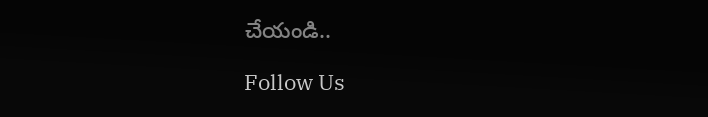చేయండి..

Follow Us